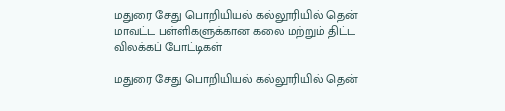மதுரை சேது பொறியியல் கல்லூரியில் தென் மாவட்ட பள்ளிகளுக்கான கலை மற்றும் திட்ட விலக்கப் போட்டிகள்

மதுரை சேது பொறியியல் கல்லூரியில் தென்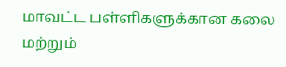மாவட்ட பள்ளிகளுக்கான கலை மற்றும்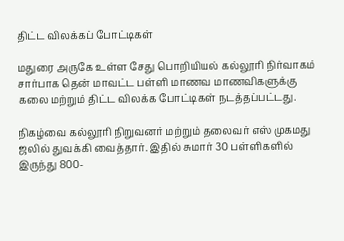திட்ட விலக்கப் போட்டிகள்

மதுரை அருகே உள்ள சேது பொறியியல் கல்லூரி நிர்வாகம் சார்பாக தென் மாவட்ட பள்ளி மாணவ மாணவிகளுக்கு கலை மற்றும் திட்ட விலக்க போட்டிகள் நடத்தப்பட்டது.

நிகழ்வை கல்லூரி நிறுவனர் மற்றும் தலைவர் எஸ் முகமது ஜலில் துவக்கி வைத்தார். இதில் சுமார் 30 பள்ளிகளில் இருந்து 800-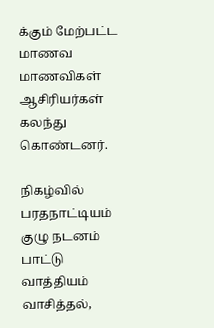க்கும் மேற்பட்ட மாணவ மாணவிகள் ஆசிரியர்கள் கலந்து கொண்டனர்.

நிகழ்வில் பரதநாட்டியம் குழு நடனம் பாட்டு வாத்தியம் வாசித்தல்,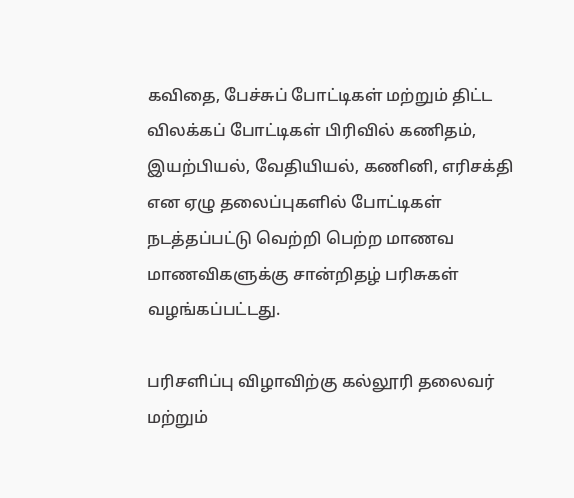கவிதை, பேச்சுப் போட்டிகள் மற்றும் திட்ட விலக்கப் போட்டிகள் பிரிவில் கணிதம், இயற்பியல், வேதியியல், கணினி, எரிசக்தி என ஏழு தலைப்புகளில் போட்டிகள் நடத்தப்பட்டு வெற்றி பெற்ற மாணவ மாணவிகளுக்கு சான்றிதழ் பரிசுகள் வழங்கப்பட்டது.

பரிசளிப்பு விழாவிற்கு கல்லூரி தலைவர் மற்றும்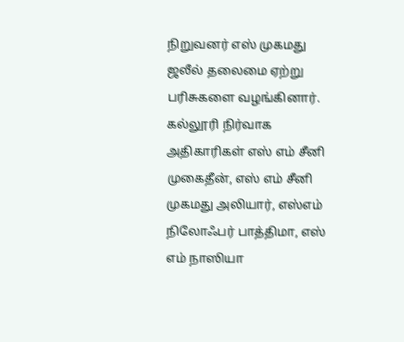நிறுவனர் எஸ் முகமது ஜலீல் தலைமை ஏற்று பரிசுகளை வழங்கினார். கல்லூரி நிர்வாக அதிகாரிகள் எஸ் எம் சீனி முகைதீன், எஸ் எம் சீனி முகமது அலியார், எஸ்எம் நிலோஃபர் பாத்திமா, எஸ் எம் நாஸியா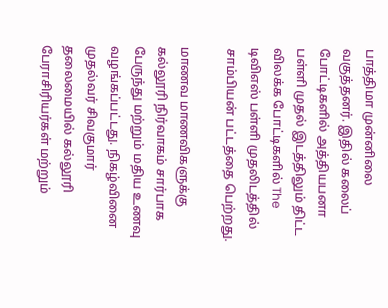பாத்திமா முன்னிலை வகுத்தனர். இதில் கலைப் போட்டிகளில் அத்தியபனா பள்ளி முதல் இடத்திலும் திட்ட விலக்க போட்டிகளில் The டிவிஎஸ் பள்ளி முதலிடத்தில் சாம்பியன் பட்டத்தை பெற்றது.

மாணவ மாணவிகளுக்கு கல்லூரி நிர்வாகம் சார்பாக பேருந்து மற்றும் மதிய உணவு வழங்கப்பட்டது. நிகழ்வினை முதல்வர் சிவகுமார் தலைமையில் கல்லூரி பேராசிரியர்கள் மற்றும்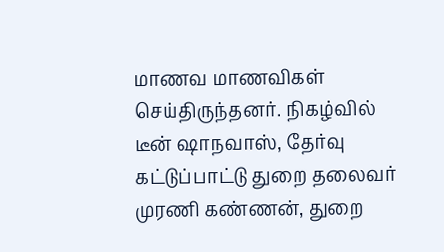மாணவ மாணவிகள் செய்திருந்தனர். நிகழ்வில் டீன் ஷாநவாஸ், தேர்வு கட்டுப்பாட்டு துறை தலைவர் முரணி கண்ணன், துறை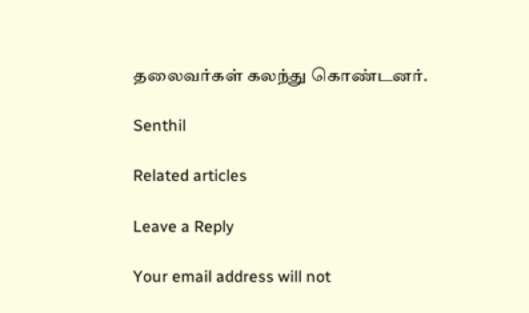தலைவர்கள் கலந்து கொண்டனர்.

Senthil

Related articles

Leave a Reply

Your email address will not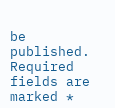be published. Required fields are marked *